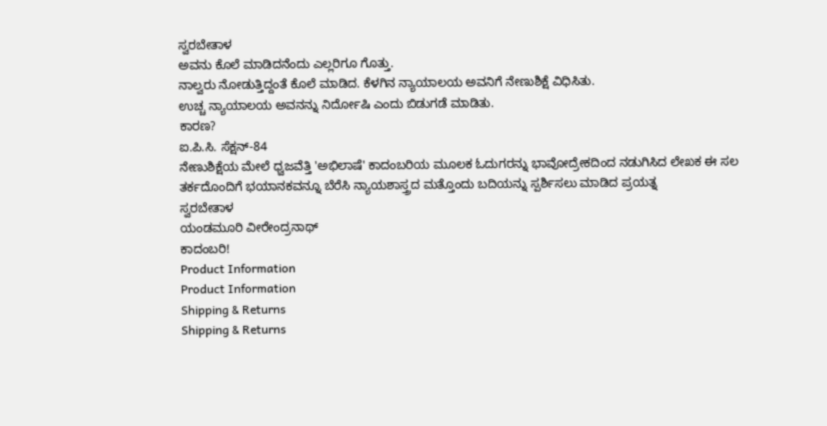ಸ್ವರಬೇತಾಳ
ಅವನು ಕೊಲೆ ಮಾಡಿದನೆಂದು ಎಲ್ಲರಿಗೂ ಗೊತ್ತು.
ನಾಲ್ವರು ನೋಡುತ್ತಿದ್ದಂತೆ ಕೊಲೆ ಮಾಡಿದ. ಕೆಳಗಿನ ನ್ಯಾಯಾಲಯ ಅವನಿಗೆ ನೇಣುಶಿಕ್ಷೆ ವಿಧಿಸಿತು.
ಉಚ್ಚ ನ್ಯಾಯಾಲಯ ಅವನನ್ನು ನಿರ್ದೋಷಿ ಎಂದು ಬಿಡುಗಡೆ ಮಾಡಿತು.
ಕಾರಣ?
ಐ.ಪಿ.ಸಿ. ಸೆಕ್ಷನ್-84
ನೇಣುಶಿಕ್ಷೆಯ ಮೇಲೆ ಧ್ವಜವೆತ್ತಿ 'ಅಭಿಲಾಷೆ' ಕಾದಂಬರಿಯ ಮೂಲಕ ಓದುಗರನ್ನು ಭಾವೋದ್ರೇಕದಿಂದ ನಡುಗಿಸಿದ ಲೇಖಕ ಈ ಸಲ ತರ್ಕದೊಂದಿಗೆ ಭಯಾನಕವನ್ನೂ ಬೆರೆಸಿ ನ್ಯಾಯಶಾಸ್ತ್ರದ ಮತ್ತೊಂದು ಬದಿಯನ್ನು ಸ್ಪರ್ಶಿಸಲು ಮಾಡಿದ ಪ್ರಯತ್ನ
ಸ್ವರಬೇತಾಳ
ಯಂಡಮೂರಿ ವೀರೇಂದ್ರನಾಥ್
ಕಾದಂಬರಿ!
Product Information
Product Information
Shipping & Returns
Shipping & Returns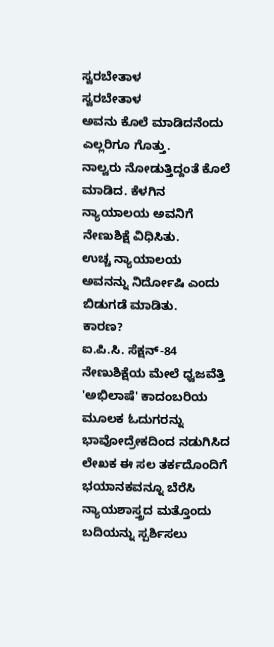ಸ್ವರಬೇತಾಳ
ಸ್ವರಬೇತಾಳ
ಅವನು ಕೊಲೆ ಮಾಡಿದನೆಂದು ಎಲ್ಲರಿಗೂ ಗೊತ್ತು.
ನಾಲ್ವರು ನೋಡುತ್ತಿದ್ದಂತೆ ಕೊಲೆ ಮಾಡಿದ. ಕೆಳಗಿನ ನ್ಯಾಯಾಲಯ ಅವನಿಗೆ ನೇಣುಶಿಕ್ಷೆ ವಿಧಿಸಿತು.
ಉಚ್ಚ ನ್ಯಾಯಾಲಯ ಅವನನ್ನು ನಿರ್ದೋಷಿ ಎಂದು ಬಿಡುಗಡೆ ಮಾಡಿತು.
ಕಾರಣ?
ಐ.ಪಿ.ಸಿ. ಸೆಕ್ಷನ್-84
ನೇಣುಶಿಕ್ಷೆಯ ಮೇಲೆ ಧ್ವಜವೆತ್ತಿ 'ಅಭಿಲಾಷೆ' ಕಾದಂಬರಿಯ ಮೂಲಕ ಓದುಗರನ್ನು ಭಾವೋದ್ರೇಕದಿಂದ ನಡುಗಿಸಿದ ಲೇಖಕ ಈ ಸಲ ತರ್ಕದೊಂದಿಗೆ ಭಯಾನಕವನ್ನೂ ಬೆರೆಸಿ ನ್ಯಾಯಶಾಸ್ತ್ರದ ಮತ್ತೊಂದು ಬದಿಯನ್ನು ಸ್ಪರ್ಶಿಸಲು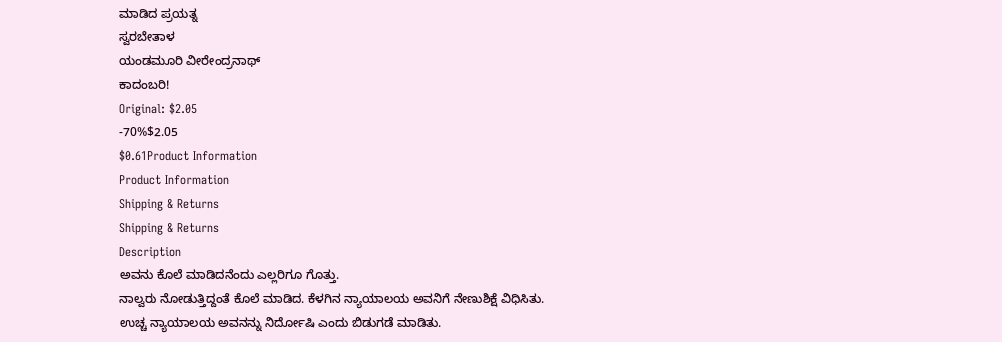ಮಾಡಿದ ಪ್ರಯತ್ನ
ಸ್ವರಬೇತಾಳ
ಯಂಡಮೂರಿ ವೀರೇಂದ್ರನಾಥ್
ಕಾದಂಬರಿ!
Original: $2.05
-70%$2.05
$0.61Product Information
Product Information
Shipping & Returns
Shipping & Returns
Description
ಅವನು ಕೊಲೆ ಮಾಡಿದನೆಂದು ಎಲ್ಲರಿಗೂ ಗೊತ್ತು.
ನಾಲ್ವರು ನೋಡುತ್ತಿದ್ದಂತೆ ಕೊಲೆ ಮಾಡಿದ. ಕೆಳಗಿನ ನ್ಯಾಯಾಲಯ ಅವನಿಗೆ ನೇಣುಶಿಕ್ಷೆ ವಿಧಿಸಿತು.
ಉಚ್ಚ ನ್ಯಾಯಾಲಯ ಅವನನ್ನು ನಿರ್ದೋಷಿ ಎಂದು ಬಿಡುಗಡೆ ಮಾಡಿತು.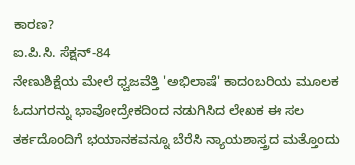ಕಾರಣ?
ಐ.ಪಿ.ಸಿ. ಸೆಕ್ಷನ್-84
ನೇಣುಶಿಕ್ಷೆಯ ಮೇಲೆ ಧ್ವಜವೆತ್ತಿ 'ಅಭಿಲಾಷೆ' ಕಾದಂಬರಿಯ ಮೂಲಕ ಓದುಗರನ್ನು ಭಾವೋದ್ರೇಕದಿಂದ ನಡುಗಿಸಿದ ಲೇಖಕ ಈ ಸಲ ತರ್ಕದೊಂದಿಗೆ ಭಯಾನಕವನ್ನೂ ಬೆರೆಸಿ ನ್ಯಾಯಶಾಸ್ತ್ರದ ಮತ್ತೊಂದು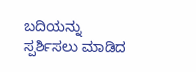ಬದಿಯನ್ನು ಸ್ಪರ್ಶಿಸಲು ಮಾಡಿದ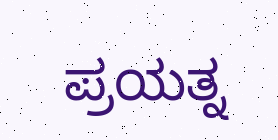ಪ್ರಯತ್ನ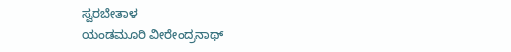ಸ್ವರಬೇತಾಳ
ಯಂಡಮೂರಿ ವೀರೇಂದ್ರನಾಥ್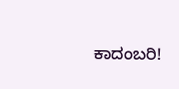ಕಾದಂಬರಿ!